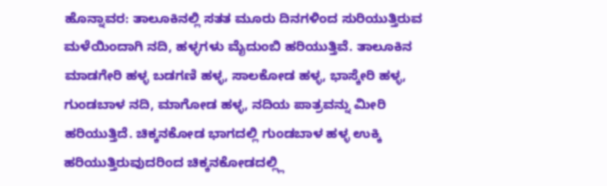ಹೊನ್ನಾವರ: ತಾಲೂಕಿನಲ್ಲಿ ಸತತ ಮೂರು ದಿನಗಳಿಂದ ಸುರಿಯುತ್ತಿರುವ ಮಳೆಯಿಂದಾಗಿ ನದಿ, ಹಳ್ಳಗಳು ಮೈದುಂಬಿ ಹರಿಯುತ್ತಿವೆ. ತಾಲೂಕಿನ ಮಾಡಗೇರಿ ಹಳ್ಳ ಬಡಗಣಿ ಹಳ್ಳ, ಸಾಲಕೋಡ ಹಳ್ಳ, ಭಾಸ್ಕೇರಿ ಹಳ್ಳ, ಗುಂಡಬಾಳ ನದಿ, ಮಾಗೋಡ ಹಳ್ಳ, ನದಿಯ ಪಾತ್ರವನ್ನು ಮೀರಿ ಹರಿಯುತ್ತಿದೆ. ಚಿಕ್ಕನಕೋಡ ಭಾಗದಲ್ಲಿ ಗುಂಡಬಾಳ ಹಳ್ಳ ಉಕ್ಕಿ ಹರಿಯುತ್ತಿರುವುದರಿಂದ ಚಿಕ್ಕನಕೋಡದಲ್ಲ್ಲಿ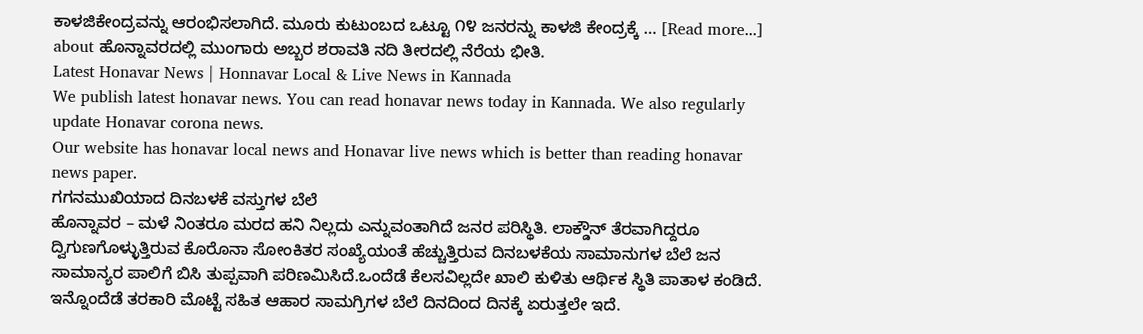ಕಾಳಜಿಕೇಂದ್ರವನ್ನು ಆರಂಭಿಸಲಾಗಿದೆ. ಮೂರು ಕುಟುಂಬದ ಒಟ್ಟೂ ೧೪ ಜನರನ್ನು ಕಾಳಜಿ ಕೇಂದ್ರಕ್ಕೆ … [Read more...] about ಹೊನ್ನಾವರದಲ್ಲಿ ಮುಂಗಾರು ಅಬ್ಬರ ಶರಾವತಿ ನದಿ ತೀರದಲ್ಲಿ ನೆರೆಯ ಭೀತಿ.
Latest Honavar News | Honnavar Local & Live News in Kannada
We publish latest honavar news. You can read honavar news today in Kannada. We also regularly update Honavar corona news.
Our website has honavar local news and Honavar live news which is better than reading honavar news paper.
ಗಗನಮುಖಿಯಾದ ದಿನಬಳಕೆ ವಸ್ತುಗಳ ಬೆಲೆ
ಹೊನ್ನಾವರ – ಮಳೆ ನಿಂತರೂ ಮರದ ಹನಿ ನಿಲ್ಲದು ಎನ್ನುವಂತಾಗಿದೆ ಜನರ ಪರಿಸ್ಥಿತಿ. ಲಾಕ್ಡೌನ್ ತೆರವಾಗಿದ್ದರೂ ದ್ವಿಗುಣಗೊಳ್ಳುತ್ತಿರುವ ಕೊರೊನಾ ಸೋಂಕಿತರ ಸಂಖ್ಯೆಯಂತೆ ಹೆಚ್ಚುತ್ತಿರುವ ದಿನಬಳಕೆಯ ಸಾಮಾನುಗಳ ಬೆಲೆ ಜನ ಸಾಮಾನ್ಯರ ಪಾಲಿಗೆ ಬಿಸಿ ತುಪ್ಪವಾಗಿ ಪರಿಣಮಿಸಿದೆ.ಒಂದೆಡೆ ಕೆಲಸವಿಲ್ಲದೇ ಖಾಲಿ ಕುಳಿತು ಆರ್ಥಿಕ ಸ್ಥಿತಿ ಪಾತಾಳ ಕಂಡಿದೆ. ಇನ್ನೊಂದೆಡೆ ತರಕಾರಿ ಮೊಟ್ಟೆ ಸಹಿತ ಆಹಾರ ಸಾಮಗ್ರಿಗಳ ಬೆಲೆ ದಿನದಿಂದ ದಿನಕ್ಕೆ ಏರುತ್ತಲೇ ಇದೆ.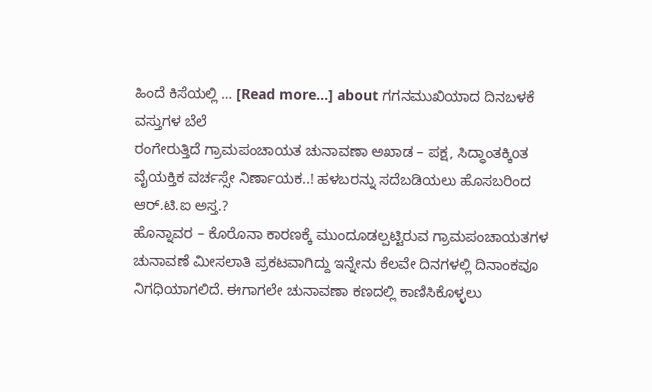ಹಿಂದೆ ಕಿಸೆಯಲ್ಲಿ … [Read more...] about ಗಗನಮುಖಿಯಾದ ದಿನಬಳಕೆ ವಸ್ತುಗಳ ಬೆಲೆ
ರಂಗೇರುತ್ತಿದೆ ಗ್ರಾಮಪಂಚಾಯತ ಚುನಾವಣಾ ಅಖಾಡ – ಪಕ್ಷ, ಸಿದ್ಧಾಂತಕ್ಕಿoತ ವೈಯಕ್ತಿಕ ವರ್ಚಸ್ಸೇ ನಿರ್ಣಾಯಕ..! ಹಳಬರನ್ನು ಸದೆಬಡಿಯಲು ಹೊಸಬರಿಂದ ಆರ್.ಟಿ.ಐ ಅಸ್ತ.?
ಹೊನ್ನಾವರ – ಕೊರೊನಾ ಕಾರಣಕ್ಕೆ ಮುಂದೂಡಲ್ಪಟ್ಟಿರುವ ಗ್ರಾಮಪಂಚಾಯತಗಳ ಚುನಾವಣೆ ಮೀಸಲಾತಿ ಪ್ರಕಟವಾಗಿದ್ದು ಇನ್ನೇನು ಕೆಲವೇ ದಿನಗಳಲ್ಲಿ ದಿನಾಂಕವೂ ನಿಗಧಿಯಾಗಲಿದೆ. ಈಗಾಗಲೇ ಚುನಾವಣಾ ಕಣದಲ್ಲಿ ಕಾಣಿಸಿಕೊಳ್ಳಲು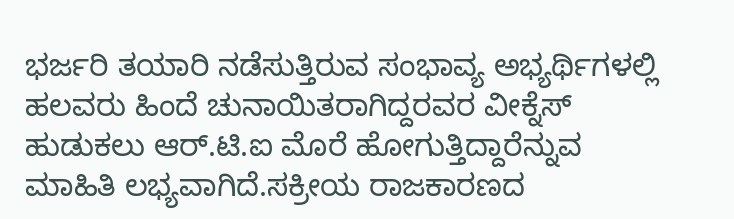ಭರ್ಜರಿ ತಯಾರಿ ನಡೆಸುತ್ತಿರುವ ಸಂಭಾವ್ಯ ಅಭ್ಯರ್ಥಿಗಳಲ್ಲಿ ಹಲವರು ಹಿಂದೆ ಚುನಾಯಿತರಾಗಿದ್ದರವರ ವೀಕ್ನೆಸ್ ಹುಡುಕಲು ಆರ್.ಟಿ.ಐ ಮೊರೆ ಹೋಗುತ್ತಿದ್ದಾರೆನ್ನುವ ಮಾಹಿತಿ ಲಭ್ಯವಾಗಿದೆ.ಸಕ್ರೀಯ ರಾಜಕಾರಣದ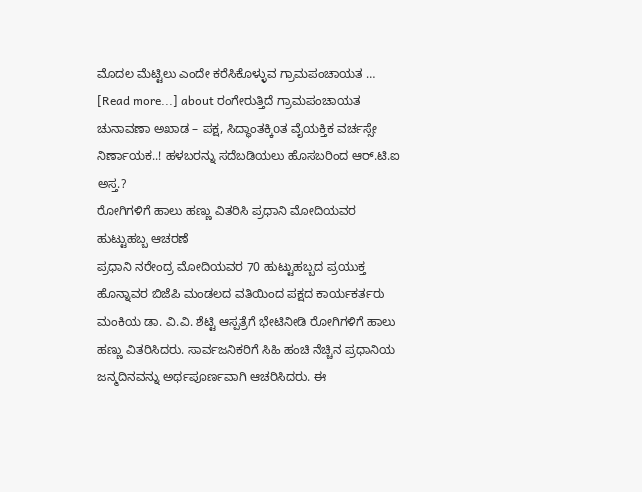ಮೊದಲ ಮೆಟ್ಟಿಲು ಎಂದೇ ಕರೆಸಿಕೊಳ್ಳುವ ಗ್ರಾಮಪಂಚಾಯತ … [Read more...] about ರಂಗೇರುತ್ತಿದೆ ಗ್ರಾಮಪಂಚಾಯತ ಚುನಾವಣಾ ಅಖಾಡ – ಪಕ್ಷ, ಸಿದ್ಧಾಂತಕ್ಕಿoತ ವೈಯಕ್ತಿಕ ವರ್ಚಸ್ಸೇ ನಿರ್ಣಾಯಕ..! ಹಳಬರನ್ನು ಸದೆಬಡಿಯಲು ಹೊಸಬರಿಂದ ಆರ್.ಟಿ.ಐ ಅಸ್ತ.?
ರೋಗಿಗಳಿಗೆ ಹಾಲು ಹಣ್ಣು ವಿತರಿಸಿ ಪ್ರಧಾನಿ ಮೋದಿಯವರ ಹುಟ್ಟುಹಬ್ಬ ಆಚರಣೆ
ಪ್ರಧಾನಿ ನರೇಂದ್ರ ಮೋದಿಯವರ 70 ಹುಟ್ಟುಹಬ್ಬದ ಪ್ರಯುಕ್ತ ಹೊನ್ನಾವರ ಬಿಜೆಪಿ ಮಂಡಲದ ವತಿಯಿಂದ ಪಕ್ಷದ ಕಾರ್ಯಕರ್ತರು ಮಂಕಿಯ ಡಾ. ವಿ.ವಿ. ಶೆಟ್ಟಿ ಆಸ್ಪತ್ರೆಗೆ ಭೇಟಿನೀಡಿ ರೋಗಿಗಳಿಗೆ ಹಾಲು ಹಣ್ಣು ವಿತರಿಸಿದರು. ಸಾರ್ವಜನಿಕರಿಗೆ ಸಿಹಿ ಹಂಚಿ ನೆಚ್ಚಿನ ಪ್ರಧಾನಿಯ ಜನ್ಮದಿನವನ್ನು ಅರ್ಥಪೂರ್ಣವಾಗಿ ಆಚರಿಸಿದರು. ಈ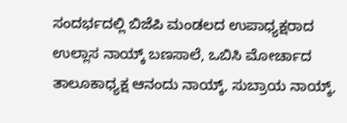ಸಂದರ್ಭದಲ್ಲಿ ಬಿಜೆಪಿ ಮಂಡಲದ ಉಪಾಧ್ಯಕ್ಷರಾದ ಉಲ್ಲಾಸ ನಾಯ್ಕ್ ಬಣಸಾಲೆ, ಒಬಿಸಿ ಮೋರ್ಚಾದ ತಾಲೂಕಾಧ್ಯಕ್ಷ ಆನಂದು ನಾಯ್ಕ್, ಸುಬ್ರಾಯ ನಾಯ್ಕ್,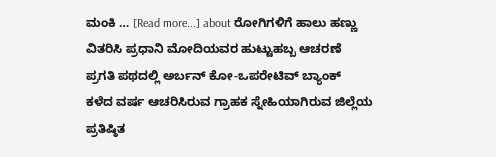ಮಂಕಿ … [Read more...] about ರೋಗಿಗಳಿಗೆ ಹಾಲು ಹಣ್ಣು ವಿತರಿಸಿ ಪ್ರಧಾನಿ ಮೋದಿಯವರ ಹುಟ್ಟುಹಬ್ಬ ಆಚರಣೆ
ಪ್ರಗತಿ ಪಥದಲ್ಲಿ ಅರ್ಬನ್ ಕೋ-ಒಪರೇಟಿವ್ ಬ್ಯಾಂಕ್
ಕಳೆದ ವರ್ಷ ಆಚರಿಸಿರುವ ಗ್ರಾಹಕ ಸ್ನೇಹಿಯಾಗಿರುವ ಜಿಲ್ಲೆಯ ಪ್ರತಿಷ್ಠಿತ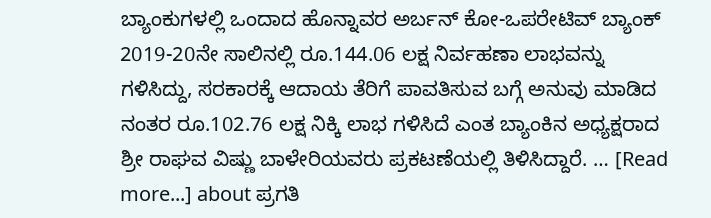ಬ್ಯಾಂಕುಗಳಲ್ಲಿ ಒಂದಾದ ಹೊನ್ನಾವರ ಅರ್ಬನ್ ಕೋ-ಒಪರೇಟಿವ್ ಬ್ಯಾಂಕ್ 2019-20ನೇ ಸಾಲಿನಲ್ಲಿ ರೂ.144.06 ಲಕ್ಷ ನಿರ್ವಹಣಾ ಲಾಭವನ್ನು ಗಳಿಸಿದ್ದು, ಸರಕಾರಕ್ಕೆ ಆದಾಯ ತೆರಿಗೆ ಪಾವತಿಸುವ ಬಗ್ಗೆ ಅನುವು ಮಾಡಿದ ನಂತರ ರೂ.102.76 ಲಕ್ಷ ನಿಕ್ಕಿ ಲಾಭ ಗಳಿಸಿದೆ ಎಂತ ಬ್ಯಾಂಕಿನ ಅಧ್ಯಕ್ಷರಾದ ಶ್ರೀ ರಾಘವ ವಿಷ್ಣು ಬಾಳೇರಿಯವರು ಪ್ರಕಟಣೆಯಲ್ಲಿ ತಿಳಿಸಿದ್ದಾರೆ. … [Read more...] about ಪ್ರಗತಿ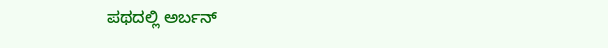ಪಥದಲ್ಲಿ ಅರ್ಬನ್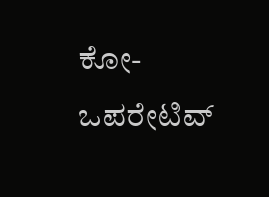ಕೋ-ಒಪರೇಟಿವ್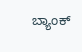ಬ್ಯಾಂಕ್